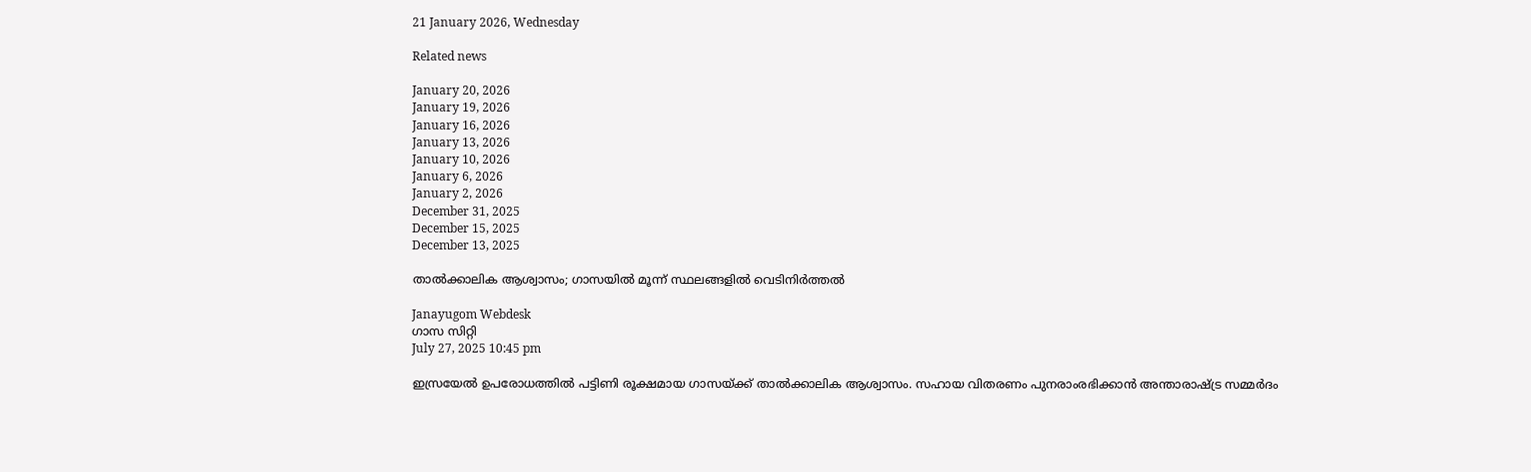21 January 2026, Wednesday

Related news

January 20, 2026
January 19, 2026
January 16, 2026
January 13, 2026
January 10, 2026
January 6, 2026
January 2, 2026
December 31, 2025
December 15, 2025
December 13, 2025

താല്‍ക്കാലിക ആശ്വാസം; ഗാസയില്‍ മൂന്ന് സ്ഥലങ്ങളില്‍ വെടിനിര്‍ത്തല്‍

Janayugom Webdesk
ഗാസ സിറ്റി
July 27, 2025 10:45 pm

ഇസ്രയേല്‍ ഉപരോധത്തില്‍ പട്ടിണി രൂക്ഷമായ ഗാസയ്ക്ക് താല്‍ക്കാലിക ആശ്വാസം. സഹായ വിതരണം പുനരാംരഭിക്കാന്‍ അന്താരാഷ്ട്ര സമ്മര്‍ദം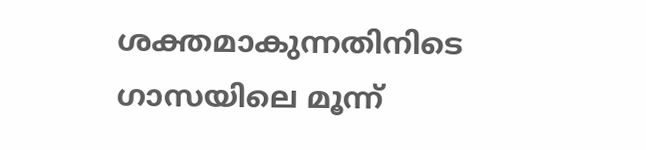ശക്തമാകുന്നതിനിടെ ഗാസയിലെ മൂന്ന്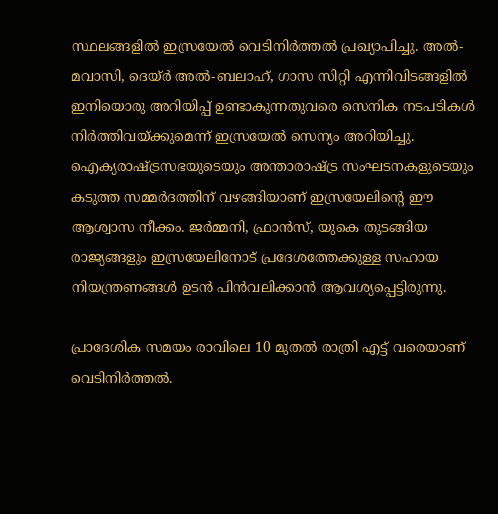സ്ഥലങ്ങളില്‍ ഇസ്രയേല്‍ വെടിനിര്‍ത്തല്‍ പ്രഖ്യാപിച്ചു. അൽ-മവാസി, ദെയ്ർ അൽ-ബലാഹ്, ഗാസ സിറ്റി എന്നിവിടങ്ങളില്‍ ഇനിയൊരു അറിയിപ്പ് ഉണ്ടാകുന്നതുവരെ സെനിക നടപടികള്‍ നിര്‍ത്തിവയ്ക്കുമെന്ന് ഇസ്രയേല്‍ സെന്യം അറിയിച്ചു. ഐക്യരാഷ്ട്രസഭയുടെയും അന്താരാഷ്ട്ര സംഘടനകളുടെയും കടുത്ത സമ്മര്‍ദത്തിന് വഴങ്ങിയാണ് ഇസ്രയേലിന്റെ ഈ ആശ്വാസ നീക്കം. ജര്‍മ്മനി, ഫ്രാന്‍സ്, യുകെ തുടങ്ങിയ രാജ്യങ്ങളും ഇസ്രയേലിനോട് പ്രദേശത്തേക്കുള്ള സഹായ നിയന്ത്രണങ്ങള്‍ ഉടന്‍ പിന്‍വലിക്കാന്‍ ആവശ്യപ്പെട്ടിരുന്നു.

പ്രാദേശിക സമയം രാവിലെ 10 മുതല്‍ രാത്രി എട്ട് വരെയാണ് വെടിനിര്‍ത്തല്‍.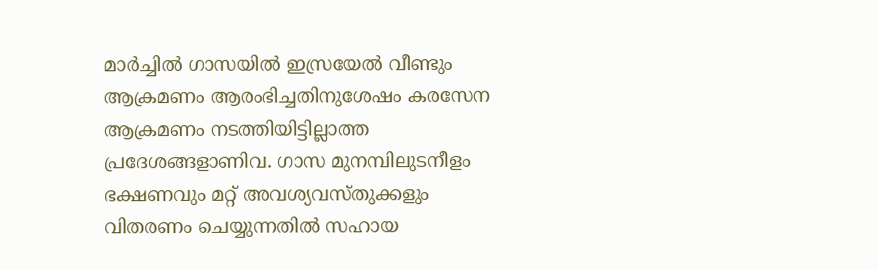മാർച്ചിൽ ഗാസയിൽ ഇസ്രയേൽ വീണ്ടും ആക്രമണം ആരംഭിച്ചതിനുശേഷം കരസേന ആക്രമണം നടത്തിയിട്ടില്ലാത്ത പ്രദേശങ്ങളാണിവ. ഗാസ മുനമ്പിലുടനീളം ഭക്ഷണവും മറ്റ് അവശ്യവസ്തുക്കളും വിതരണം ചെയ്യുന്നതില്‍ സഹായ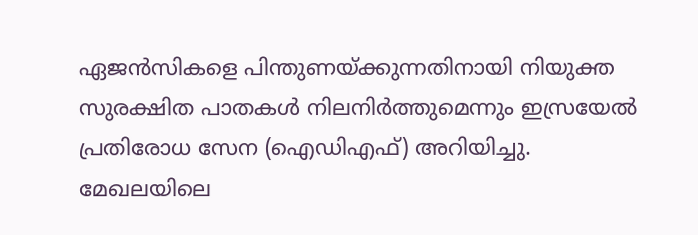ഏജന്‍സികളെ പിന്തുണയ്ക്കുന്നതിനായി നിയുക്ത സുരക്ഷിത പാതകള്‍ നിലനിര്‍ത്തുമെന്നും ഇസ്രയേല്‍ പ്രതിരോധ സേന (ഐഡിഎഫ്) അറിയിച്ചു.
മേഖലയിലെ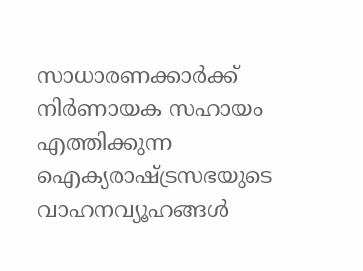സാധാരണക്കാർക്ക് നിർണായക സഹായം എത്തിക്കുന്ന ഐക്യരാഷ്ട്രസഭയുടെ വാഹനവ്യൂഹങ്ങൾ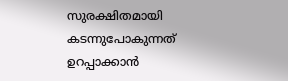സുരക്ഷിതമായി കടന്നുപോകുന്നത് ഉറപ്പാക്കാൻ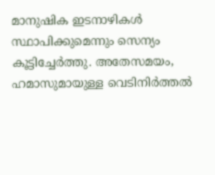മാനുഷിക ഇടനാഴികൾ സ്ഥാപിക്കുമെന്നും സെന്യം കൂട്ടിച്ചേര്‍ത്തു. അതേസമയം, ഹമാസുമായുള്ള വെടിനിർത്തൽ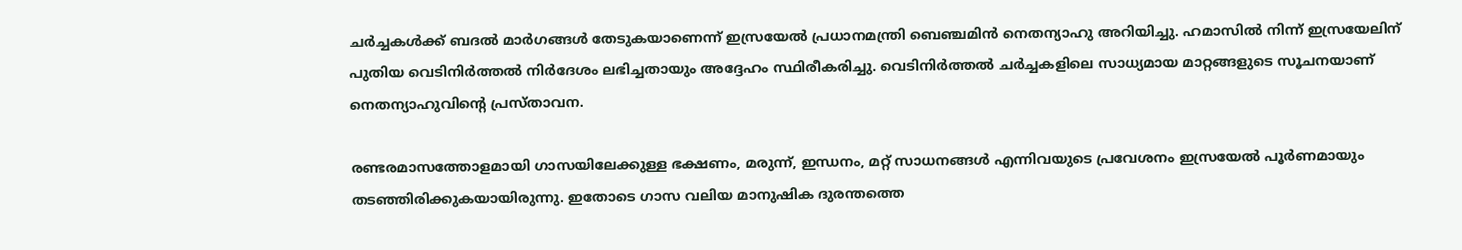ചർച്ചകൾക്ക് ബദൽ മാർഗങ്ങൾ തേടുകയാണെന്ന് ഇസ്രയേല്‍ പ്രധാനമന്ത്രി ബെഞ്ചമിന്‍ നെതന്യാഹു അറിയിച്ചു. ഹമാസിൽ നിന്ന് ഇസ്രയേലിന് പുതിയ വെടിനിർത്തൽ നിര്‍ദേശം ലഭിച്ചതായും അദ്ദേഹം സ്ഥിരീകരിച്ചു. വെടിനിര്‍ത്തല്‍ ചര്‍ച്ചകളിലെ സാധ്യമായ മാറ്റങ്ങളുടെ സൂചനയാണ് നെതന്യാഹുവിന്റെ പ്രസ്താവന.

രണ്ടരമാസത്തോളമായി ഗാസയിലേക്കുള്ള ഭക്ഷണം, മരുന്ന്, ഇന്ധനം, മറ്റ് സാധനങ്ങൾ എന്നിവയുടെ പ്രവേശനം ഇസ്രയേൽ പൂർണമായും തടഞ്ഞിരിക്കുകയായിരുന്നു. ഇതോടെ ഗാസ വലിയ മാനുഷിക ദുരന്തത്തെ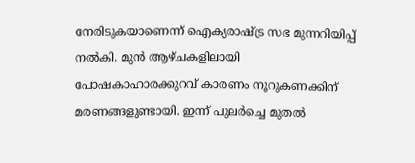നേരിടുകയാണെന്ന് ഐക്യരാഷ്ട്ര സഭ മുന്നറിയിപ്പ് നല്‍കി. മുന്‍ ആഴ്ചകളിലായി പോഷകാഹാരക്കുറവ് കാരണം നൂറുകണക്കിന് മരണങ്ങളുണ്ടായി. ഇന്ന് പുലര്‍ച്ചെ മുതല്‍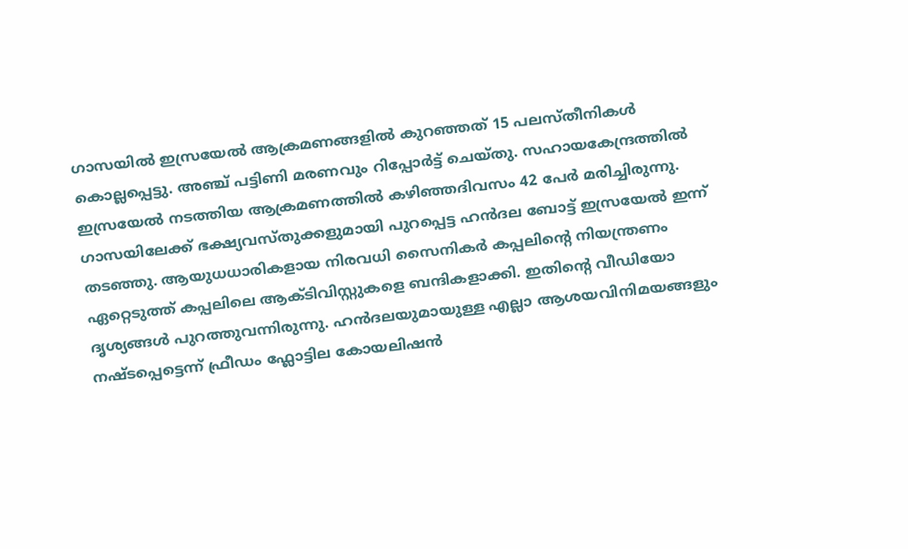ഗാസയില്‍ ഇസ്രയേല്‍ ആക്രമണങ്ങളില്‍ കുറഞ്ഞത് 15 പലസ്തീനികള്‍ കൊല്ലപ്പെട്ടു. അഞ്ച് പട്ടിണി മരണവും റിപ്പോര്‍ട്ട് ചെയ്തു. സഹായകേന്ദ്രത്തില്‍ ഇസ്രയേല്‍ നടത്തിയ ആക്രമണത്തില്‍ കഴിഞ്ഞദിവസം 42 പേര്‍ മരിച്ചിരുന്നു. ഗാസയിലേക്ക് ഭക്ഷ്യവസ്തുക്കളുമായി പുറപ്പെട്ട ഹന്‍ദല ബോട്ട് ഇസ്രയേല്‍ ഇന്ന് തടഞ്ഞു. ആയുധധാരികളായ നിരവധി സൈനികര്‍ കപ്പലിന്റെ നിയന്ത്രണം ഏറ്റെടുത്ത് കപ്പലിലെ ആക്ടിവിസ്റ്റുകളെ ബന്ദികളാക്കി. ഇതിന്റെ വീഡിയോ ദൃശ്യങ്ങള്‍ പുറത്തുവന്നിരുന്നു. ഹന്‍ദലയുമായുള്ള എല്ലാ ആശയവിനിമയങ്ങളും നഷ്ടപ്പെട്ടെന്ന് ഫ്രീഡം ഫ്ലോട്ടില കോയലിഷന്‍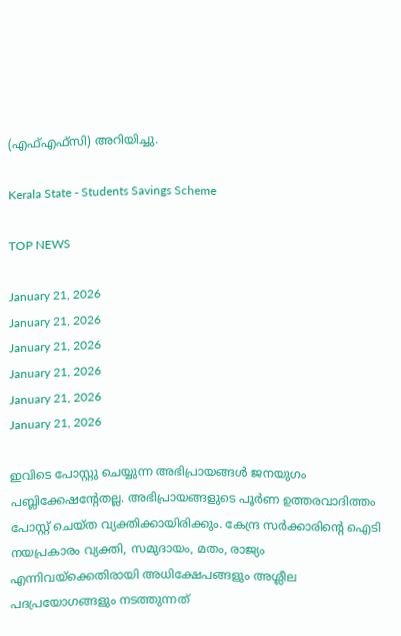(എഫ്എ‌ഫ‌്സി) അറിയിച്ചു.

Kerala State - Students Savings Scheme

TOP NEWS

January 21, 2026
January 21, 2026
January 21, 2026
January 21, 2026
January 21, 2026
January 21, 2026

ഇവിടെ പോസ്റ്റു ചെയ്യുന്ന അഭിപ്രായങ്ങള്‍ ജനയുഗം പബ്ലിക്കേഷന്റേതല്ല. അഭിപ്രായങ്ങളുടെ പൂര്‍ണ ഉത്തരവാദിത്തം പോസ്റ്റ് ചെയ്ത വ്യക്തിക്കായിരിക്കും. കേന്ദ്ര സര്‍ക്കാരിന്റെ ഐടി നയപ്രകാരം വ്യക്തി, സമുദായം, മതം, രാജ്യം എന്നിവയ്‌ക്കെതിരായി അധിക്ഷേപങ്ങളും അശ്ലീല പദപ്രയോഗങ്ങളും നടത്തുന്നത്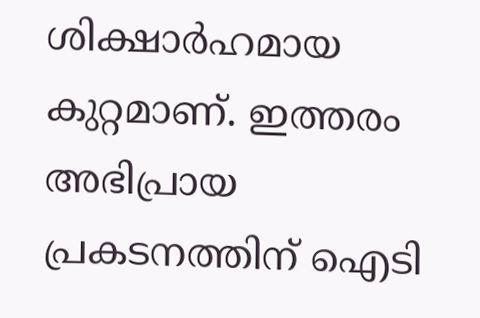ശിക്ഷാര്‍ഹമായ കുറ്റമാണ്. ഇത്തരം അഭിപ്രായ പ്രകടനത്തിന് ഐടി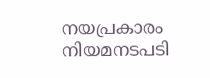നയപ്രകാരം നിയമനടപടി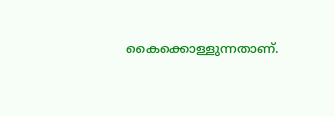കൈക്കൊള്ളുന്നതാണ്.